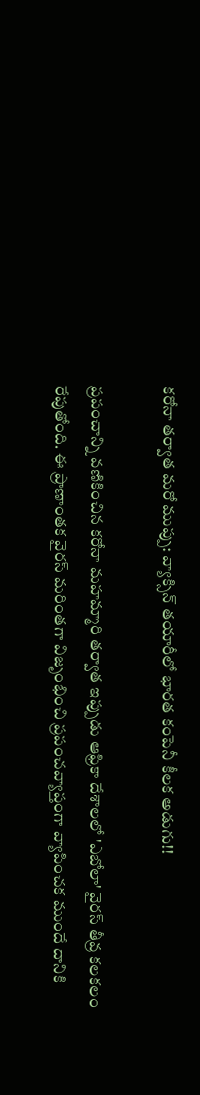కరోనా తర్వాత మరో ముప్పు: వ్యాక్సిన్ తయారీలో భారత కంపెనీ కీలక అడుగు!!

ప్రపంచాన్ని వణికించిన కరోనా మహమ్మారి తర్వాత ఇప్పుడు ఆఫ్రికా దేశాలలో 'ఎబోలా' వైరస్ తీవ్ర కలకలం రేపుతోంది. ఈ ప్రాణాంతక వైరస్ మరింతగా విజృంభించి ప్రపంచవ్యాప్తంగా వ్యాపించక ముందే దానికి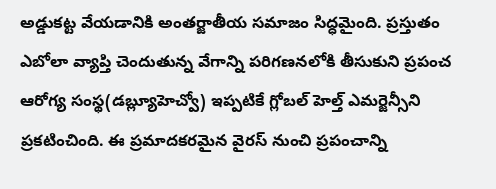అడ్డుకట్ట వేయడానికి అంతర్జాతీయ సమాజం సిద్ధమైంది. ప్రస్తుతం ఎబోలా వ్యాప్తి చెందుతున్న వేగాన్ని పరిగణనలోకి తీసుకుని ప్రపంచ ఆరోగ్య సంస్థ(డబ్ల్యూహెచ్వో) ఇప్పటికే గ్లోబల్ హెల్త్ ఎమర్జెన్సీని ప్రకటించింది. ఈ ప్రమాదకరమైన వైరస్ నుంచి ప్రపంచాన్ని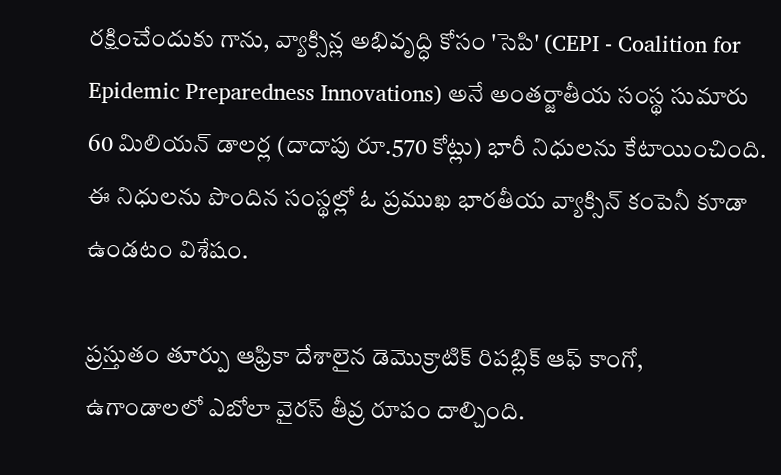రక్షించేందుకు గాను, వ్యాక్సిన్ల అభివృద్ధి కోసం 'సెపి' (CEPI - Coalition for Epidemic Preparedness Innovations) అనే అంతర్జాతీయ సంస్థ సుమారు 60 మిలియన్ డాలర్ల (దాదాపు రూ.570 కోట్లు) భారీ నిధులను కేటాయించింది. ఈ నిధులను పొందిన సంస్థల్లో ఓ ప్రముఖ భారతీయ వ్యాక్సిన్ కంపెనీ కూడా ఉండటం విశేషం.

ప్రస్తుతం తూర్పు ఆఫ్రికా దేశాలైన డెమొక్రాటిక్ రిపబ్లిక్ ఆఫ్ కాంగో, ఉగాండాలలో ఎబోలా వైరస్ తీవ్ర రూపం దాల్చింది.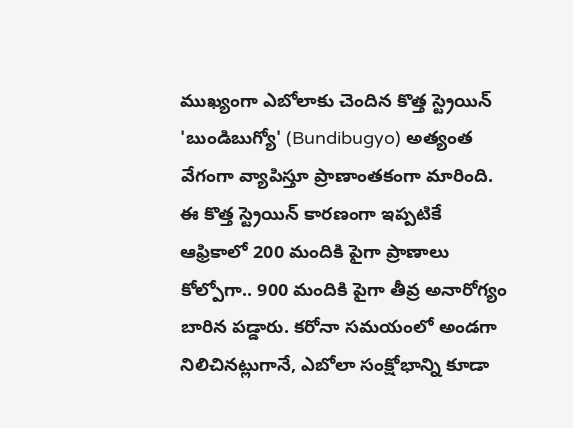ముఖ్యంగా ఎబోలాకు చెందిన కొత్త స్ట్రెయిన్ 'బుండిబుగ్యో' (Bundibugyo) అత్యంత వేగంగా వ్యాపిస్తూ ప్రాణాంతకంగా మారింది. ఈ కొత్త స్ట్రెయిన్ కారణంగా ఇప్పటికే ఆఫ్రికాలో 200 మందికి పైగా ప్రాణాలు కోల్పోగా.. 900 మందికి పైగా తీవ్ర అనారోగ్యం బారిన పడ్డారు. కరోనా సమయంలో అండగా నిలిచినట్లుగానే, ఎబోలా సంక్షోభాన్ని కూడా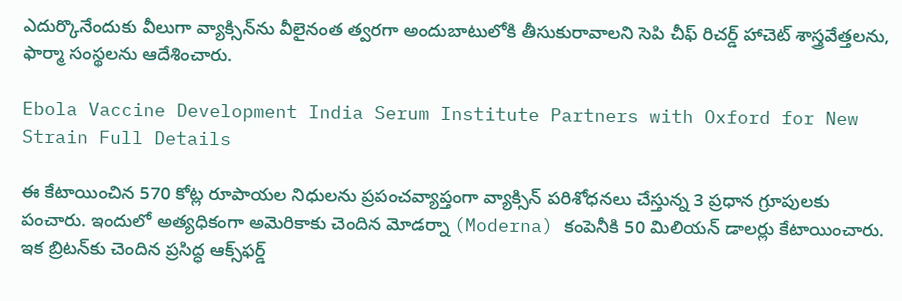ఎదుర్కొనేందుకు వీలుగా వ్యాక్సిన్‌ను వీలైనంత త్వరగా అందుబాటులోకి తీసుకురావాలని సెపి చీఫ్ రిచర్డ్ హాచెట్ శాస్త్రవేత్తలను, ఫార్మా సంస్థలను ఆదేశించారు.

Ebola Vaccine Development India Serum Institute Partners with Oxford for New Strain Full Details

ఈ కేటాయించిన 570 కోట్ల రూపాయల నిధులను ప్రపంచవ్యాప్తంగా వ్యాక్సిన్ పరిశోధనలు చేస్తున్న 3 ప్రధాన గ్రూపులకు పంచారు. ఇందులో అత్యధికంగా అమెరికాకు చెందిన మోడర్నా (Moderna) కంపెనీకి 50 మిలియన్ డాలర్లు కేటాయించారు. ఇక బ్రిటన్‌కు చెందిన ప్రసిద్ధ ఆక్స్‌ఫర్డ్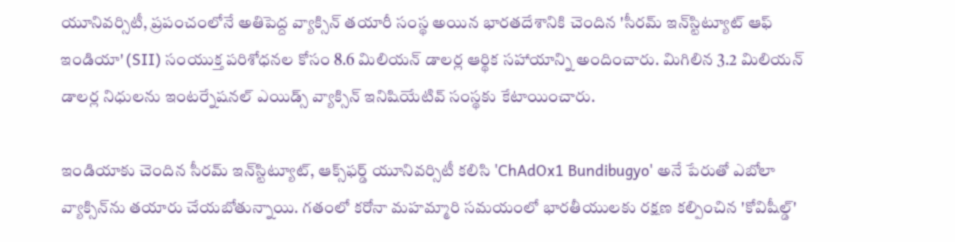యూనివర్సిటీ, ప్రపంచంలోనే అతిపెద్ద వ్యాక్సిన్ తయారీ సంస్థ అయిన భారతదేశానికి చెందిన 'సీరమ్ ఇన్‌స్టిట్యూట్ ఆఫ్ ఇండియా' (SII) సంయుక్త పరిశోధనల కోసం 8.6 మిలియన్ డాలర్ల ఆర్థిక సహాయాన్ని అందించారు. మిగిలిన 3.2 మిలియన్ డాలర్ల నిధులను ఇంటర్నేషనల్ ఎయిడ్స్ వ్యాక్సిన్ ఇనిషియేటివ్ సంస్థకు కేటాయించారు.

ఇండియాకు చెందిన సీరమ్ ఇన్‌స్టిట్యూట్, ఆక్స్‌ఫర్డ్ యూనివర్సిటీ కలిసి 'ChAdOx1 Bundibugyo' అనే పేరుతో ఎబోలా వ్యాక్సిన్‌ను తయారు చేయబోతున్నాయి. గతంలో కరోనా మహమ్మారి సమయంలో భారతీయులకు రక్షణ కల్పించిన 'కోవిషీల్డ్'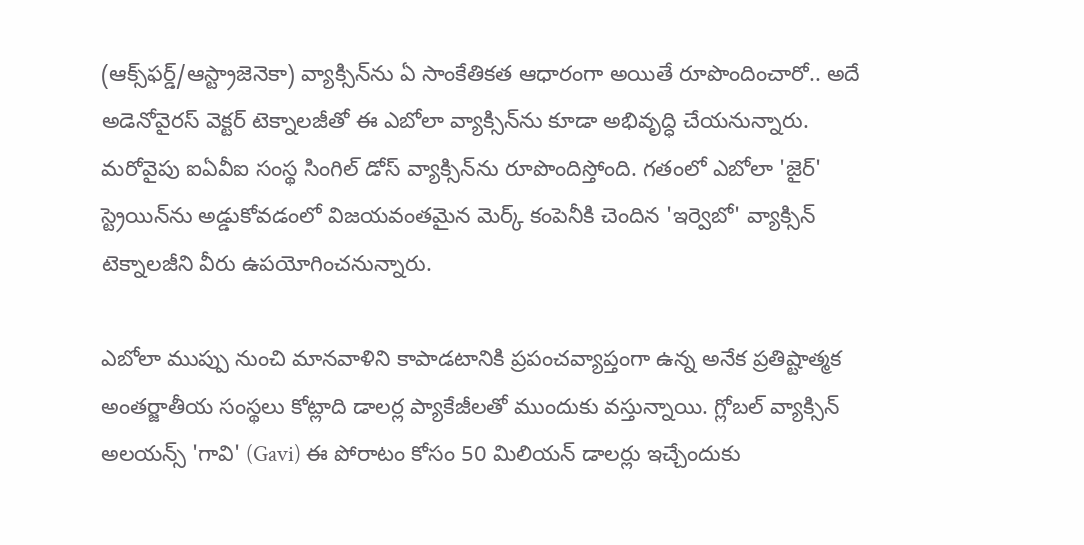(ఆక్స్‌ఫర్డ్/ఆస్ట్రాజెనెకా) వ్యాక్సిన్‌ను ఏ సాంకేతికత ఆధారంగా అయితే రూపొందించారో.. అదే అడెనోవైరస్ వెక్టర్ టెక్నాలజీతో ఈ ఎబోలా వ్యాక్సిన్‌ను కూడా అభివృద్ధి చేయనున్నారు. మరోవైపు ఐఏవీఐ సంస్థ సింగిల్ డోస్ వ్యాక్సిన్‌ను రూపొందిస్తోంది. గతంలో ఎబోలా 'జైర్' స్ట్రెయిన్‌ను అడ్డుకోవడంలో విజయవంతమైన మెర్క్ కంపెనీకి చెందిన 'ఇర్వెబో' వ్యాక్సిన్ టెక్నాలజీని వీరు ఉపయోగించనున్నారు.

ఎబోలా ముప్పు నుంచి మానవాళిని కాపాడటానికి ప్రపంచవ్యాప్తంగా ఉన్న అనేక ప్రతిష్టాత్మక అంతర్జాతీయ సంస్థలు కోట్లాది డాలర్ల ప్యాకేజీలతో ముందుకు వస్తున్నాయి. గ్లోబల్ వ్యాక్సిన్ అలయన్స్ 'గావి' (Gavi) ఈ పోరాటం కోసం 50 మిలియన్ డాలర్లు ఇచ్చేందుకు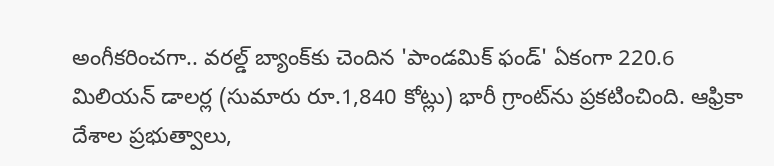అంగీకరించగా.. వరల్డ్ బ్యాంక్‌కు చెందిన 'పాండమిక్ ఫండ్' ఏకంగా 220.6 మిలియన్ డాలర్ల (సుమారు రూ.1,840 కోట్లు) భారీ గ్రాంట్‌ను ప్రకటించింది. ఆఫ్రికా దేశాల ప్రభుత్వాలు,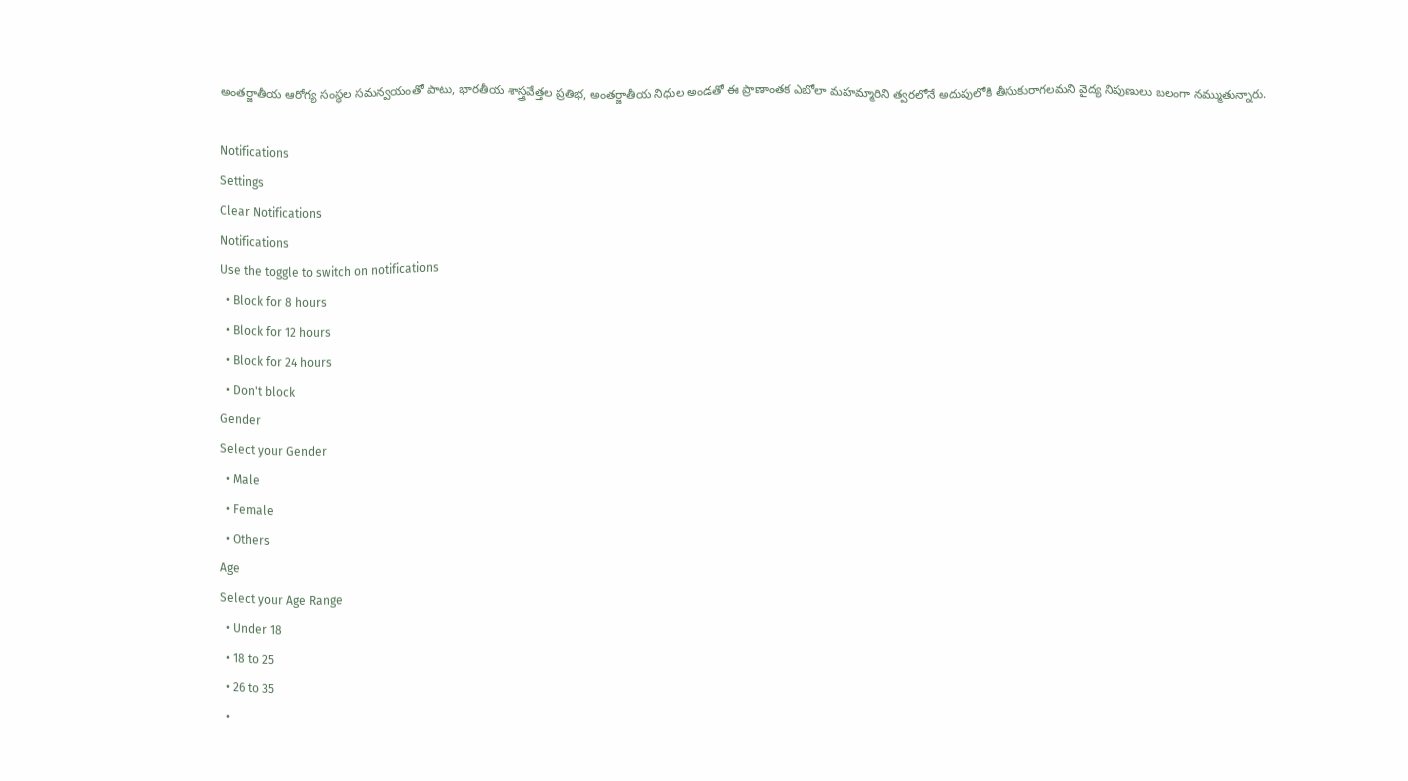అంతర్జాతీయ ఆరోగ్య సంస్థల సమన్వయంతో పాటు, భారతీయ శాస్త్రవేత్తల ప్రతిభ, అంతర్జాతీయ నిధుల అండతో ఈ ప్రాణాంతక ఎబోలా మహమ్మారిని త్వరలోనే అదుపులోకి తీసుకురాగలమని వైద్య నిపుణులు బలంగా నమ్ముతున్నారు.

Notifications
Settings
Clear Notifications
Notifications
Use the toggle to switch on notifications
  • Block for 8 hours
  • Block for 12 hours
  • Block for 24 hours
  • Don't block
Gender
Select your Gender
  • Male
  • Female
  • Others
Age
Select your Age Range
  • Under 18
  • 18 to 25
  • 26 to 35
  •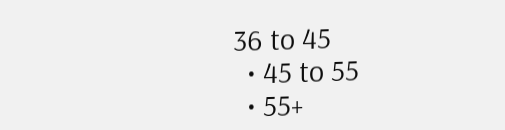36 to 45
  • 45 to 55
  • 55+